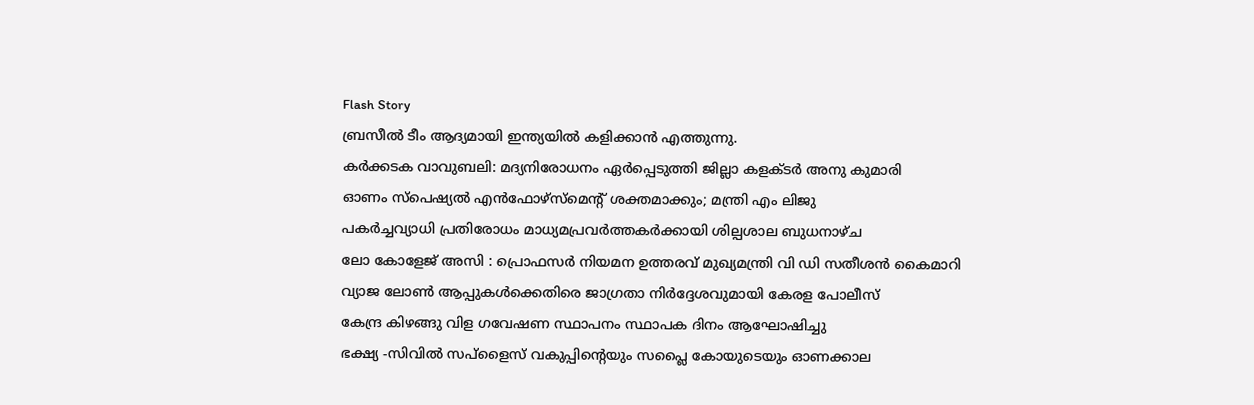Flash Story
ബ്രസീൽ ടീം ആദ്യമായി ഇന്ത്യയിൽ കളിക്കാൻ എത്തുന്നു.
കർക്കടക വാവുബലി: മദ്യനിരോധനം ഏർപ്പെടുത്തി ജില്ലാ കളക്ടർ അനു കുമാരി
ഓണം സ്‌പെഷ്യൽ എൻഫോഴ്സ്മെന്റ് ശക്തമാക്കും; മന്ത്രി എം ലിജു
പകർച്ചവ്യാധി പ്രതിരോധം മാധ്യമപ്രവർത്തകർക്കായി ശില്പശാല ബുധനാഴ്ച
ലോ കോളേജ് അസി : പ്രൊഫസർ നിയമന ഉത്തരവ് മുഖ്യമന്ത്രി വി ഡി സതീശൻ കൈമാറി
വ്യാജ ലോണ്‍ ആപ്പുകള്‍ക്കെതിരെ ജാഗ്രതാ നിര്‍ദ്ദേശവുമായി കേരള പോലീസ്
കേന്ദ്ര കിഴങ്ങു വിള ഗവേഷണ സ്ഥാപനം സ്ഥാപക ദിനം ആഘോഷിച്ചു
ഭക്ഷ്യ -സിവില്‍ സപ്ളൈസ് വകുപ്പിന്റെയും സപ്ലൈ കോയുടെയും ഓണക്കാല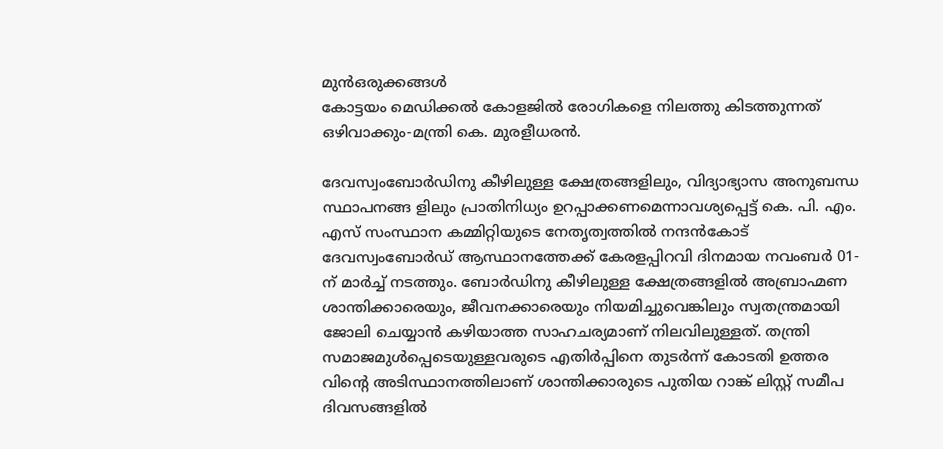മുന്‍ഒരുക്കങ്ങള്‍
കോട്ടയം മെഡിക്കല്‍ കോളജിൽ രോഗികളെ നിലത്തു കിടത്തുന്നത് ഒഴിവാക്കും-മന്ത്രി കെ. മുരളീധരന്‍.

ദേവസ്വംബോർഡിനു കീഴിലുള്ള ക്ഷേത്രങ്ങളിലും, വിദ്യാഭ്യാസ അനുബന്ധ സ്ഥാപനങ്ങ ളിലും പ്രാതിനിധ്യം ഉറപ്പാക്കണമെന്നാവശ്യപ്പെട്ട് കെ. പി. എം. എസ് സംസ്ഥാന കമ്മിറ്റിയുടെ നേതൃത്വത്തിൽ നന്ദൻകോട് ദേവസ്വംബോർഡ് ആസ്ഥാനത്തേക്ക് കേരളപ്പിറവി ദിനമായ നവംബർ 01-ന് മാർച്ച് നടത്തും. ബോർഡിനു കീഴിലുള്ള ക്ഷേത്രങ്ങളിൽ അബ്രാഹ്മണ ശാന്തിക്കാരെയും, ജീവനക്കാരെയും നിയമിച്ചുവെങ്കിലും സ്വതന്ത്രമായി ജോലി ചെയ്യാൻ കഴിയാത്ത സാഹചര്യമാണ് നിലവിലുള്ളത്. തന്ത്രി സമാജമുൾപ്പെടെയുള്ളവരുടെ എതിർപ്പിനെ തുടർന്ന് കോടതി ഉത്തര വിന്റെ അടിസ്ഥാനത്തിലാണ് ശാന്തിക്കാരുടെ പുതിയ റാങ്ക് ലിസ്റ്റ് സമീപ ദിവസങ്ങളിൽ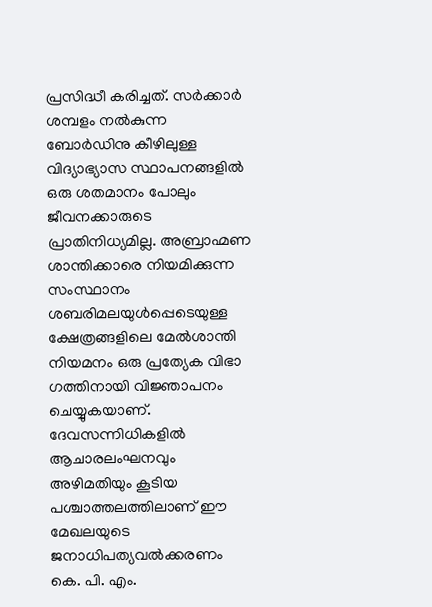പ്രസിദ്ധീ കരിച്ചത്. സർക്കാർ ശമ്പളം നൽകുന്ന ബോർഡിനു കീഴിലുള്ള വിദ്യാഭ്യാസ സ്ഥാപനങ്ങളിൽ ഒരു ശതമാനം പോലും ജീവനക്കാരുടെ പ്രാതിനിധ്യമില്ല. അബ്രാഹ്മണ ശാന്തിക്കാരെ നിയമിക്കുന്ന സംസ്ഥാനം ശബരിമലയുൾപ്പെടെയുള്ള ക്ഷേത്രങ്ങളിലെ മേൽശാന്തി നിയമനം ഒരു പ്രത്യേക വിഭാ ഗത്തിനായി വിജ്ഞാപനം ചെയ്യുകയാണ്. ദേവസന്നിധികളിൽ ആചാരലംഘനവും അഴിമതിയും കൂടിയ പശ്ചാത്തലത്തിലാണ് ഈ മേഖലയുടെ ജനാധിപത്യവൽക്കരണം കെ. പി. എം.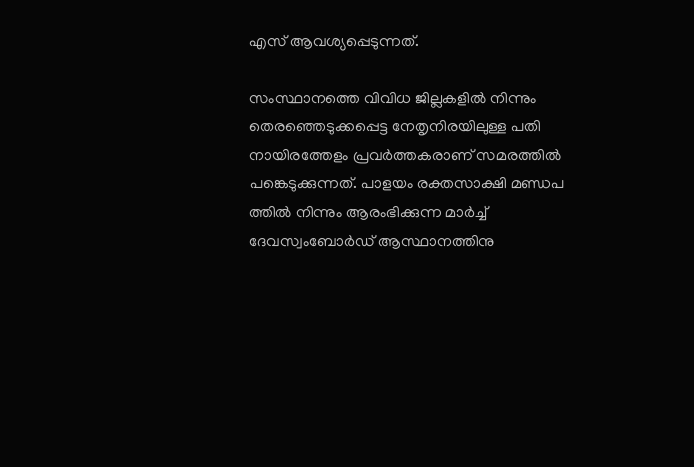എസ് ആവശ്യപ്പെടുന്നത്.

സംസ്ഥാനത്തെ വിവിധ ജില്ലകളിൽ നിന്നും തെരഞ്ഞെടുക്കപ്പെട്ട നേതൃനിരയിലുള്ള പതി നായിരത്തേളം പ്രവർത്തകരാണ് സമരത്തിൽ പങ്കെടുക്കുന്നത്. പാളയം രക്തസാക്ഷി മണ്ഡപ ത്തിൽ നിന്നും ആരംഭിക്കുന്ന മാർച്ച് ദേവസ്വംബോർഡ് ആസ്ഥാനത്തിനു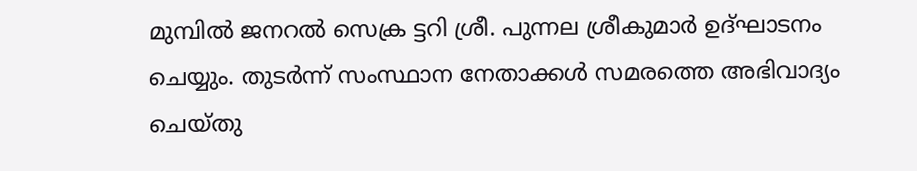മുമ്പിൽ ജനറൽ സെക്ര ട്ടറി ശ്രീ. പുന്നല ശ്രീകുമാർ ഉദ്ഘാടനം ചെയ്യും. തുടർന്ന് സംസ്ഥാന നേതാക്കൾ സമരത്തെ അഭിവാദ്യം ചെയ്തു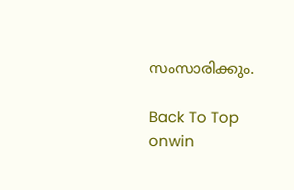സംസാരിക്കും.

Back To Top
onwin